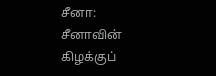சீனா: சீனாவின் கிழக்குப்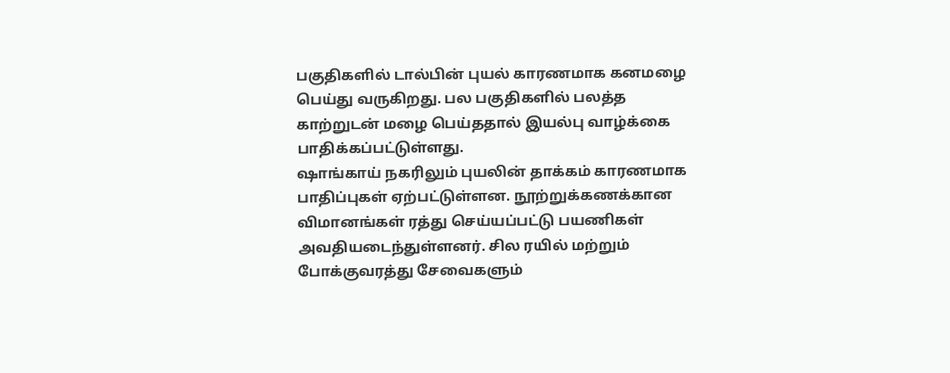பகுதிகளில் டால்பின் புயல் காரணமாக கனமழை பெய்து வருகிறது. பல பகுதிகளில் பலத்த காற்றுடன் மழை பெய்ததால் இயல்பு வாழ்க்கை பாதிக்கப்பட்டுள்ளது.
ஷாங்காய் நகரிலும் புயலின் தாக்கம் காரணமாக பாதிப்புகள் ஏற்பட்டுள்ளன. நூற்றுக்கணக்கான விமானங்கள் ரத்து செய்யப்பட்டு பயணிகள் அவதியடைந்துள்ளனர். சில ரயில் மற்றும் போக்குவரத்து சேவைகளும்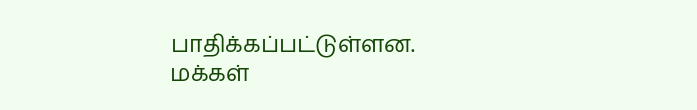பாதிக்கப்பட்டுள்ளன.
மக்கள்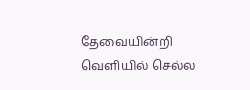தேவையின்றி வெளியில் செல்ல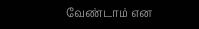வேண்டாம் என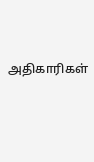அதிகாரிகள்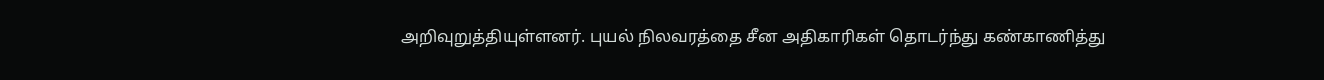அறிவுறுத்தியுள்ளனர். புயல் நிலவரத்தை சீன அதிகாரிகள் தொடர்ந்து கண்காணித்து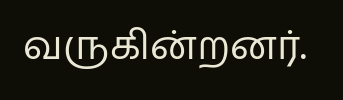வருகின்றனர்.